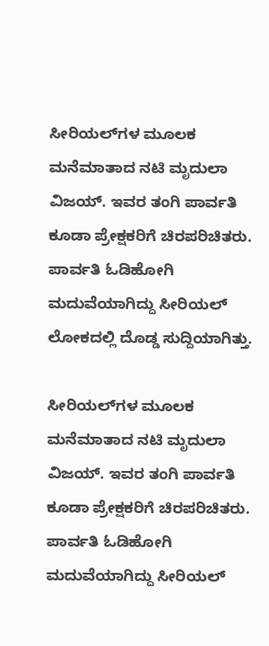ಸೀರಿಯಲ್‌ಗಳ ಮೂಲಕ ಮನೆಮಾತಾದ ನಟಿ ಮೃದುಲಾ ವಿಜಯ್. ಇವರ ತಂಗಿ ಪಾರ್ವತಿ ಕೂಡಾ ಪ್ರೇಕ್ಷಕರಿಗೆ ಚಿರಪರಿಚಿತರು. ಪಾರ್ವತಿ ಓಡಿಹೋಗಿ ಮದುವೆಯಾಗಿದ್ದು ಸೀರಿಯಲ್ ಲೋಕದಲ್ಲಿ ದೊಡ್ಡ ಸುದ್ದಿಯಾಗಿತ್ತು.

ಸೀರಿಯಲ್‌ಗಳ ಮೂಲಕ ಮನೆಮಾತಾದ ನಟಿ ಮೃದುಲಾ ವಿಜಯ್. ಇವರ ತಂಗಿ ಪಾರ್ವತಿ ಕೂಡಾ ಪ್ರೇಕ್ಷಕರಿಗೆ ಚಿರಪರಿಚಿತರು. ಪಾರ್ವತಿ ಓಡಿಹೋಗಿ ಮದುವೆಯಾಗಿದ್ದು ಸೀರಿಯಲ್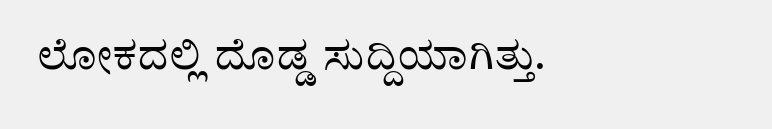ಲೋಕದಲ್ಲಿ ದೊಡ್ಡ ಸುದ್ದಿಯಾಗಿತ್ತು.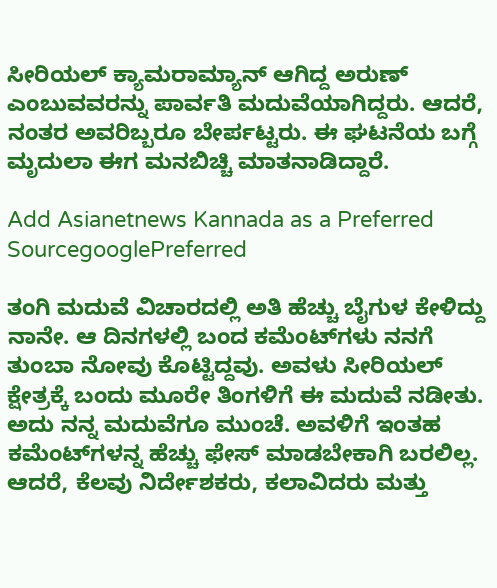ಸೀರಿಯಲ್ ಕ್ಯಾಮರಾಮ್ಯಾನ್ ಆಗಿದ್ದ ಅರುಣ್ ಎಂಬುವವರನ್ನು ಪಾರ್ವತಿ ಮದುವೆಯಾಗಿದ್ದರು. ಆದರೆ, ನಂತರ ಅವರಿಬ್ಬರೂ ಬೇರ್ಪಟ್ಟರು. ಈ ಘಟನೆಯ ಬಗ್ಗೆ ಮೃದುಲಾ ಈಗ ಮನಬಿಚ್ಚಿ ಮಾತನಾಡಿದ್ದಾರೆ.

Add Asianetnews Kannada as a Preferred SourcegooglePreferred

ತಂಗಿ ಮದುವೆ ವಿಚಾರದಲ್ಲಿ ಅತಿ ಹೆಚ್ಚು ಬೈಗುಳ ಕೇಳಿದ್ದು ನಾನೇ. ಆ ದಿನಗಳಲ್ಲಿ ಬಂದ ಕಮೆಂಟ್‌ಗಳು ನನಗೆ ತುಂಬಾ ನೋವು ಕೊಟ್ಟಿದ್ದವು. ಅವಳು ಸೀರಿಯಲ್ ಕ್ಷೇತ್ರಕ್ಕೆ ಬಂದು ಮೂರೇ ತಿಂಗಳಿಗೆ ಈ ಮದುವೆ ನಡೀತು. ಅದು ನನ್ನ ಮದುವೆಗೂ ಮುಂಚೆ. ಅವಳಿಗೆ ಇಂತಹ ಕಮೆಂಟ್‌ಗಳನ್ನ ಹೆಚ್ಚು ಫೇಸ್ ಮಾಡಬೇಕಾಗಿ ಬರಲಿಲ್ಲ. ಆದರೆ, ಕೆಲವು ನಿರ್ದೇಶಕರು, ಕಲಾವಿದರು ಮತ್ತು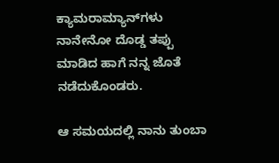ಕ್ಯಾಮರಾಮ್ಯಾನ್‌ಗಳು ನಾನೇನೋ ದೊಡ್ಡ ತಪ್ಪು ಮಾಡಿದ ಹಾಗೆ ನನ್ನ ಜೊತೆ ನಡೆದುಕೊಂಡರು.

ಆ ಸಮಯದಲ್ಲಿ ನಾನು ತುಂಬಾ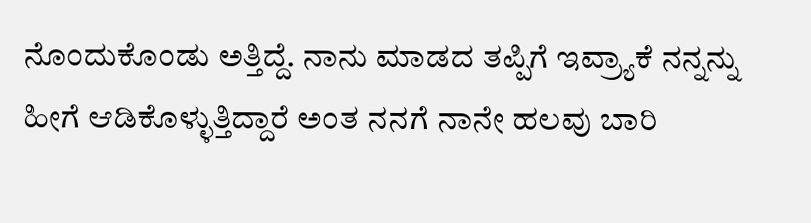ನೊಂದುಕೊಂಡು ಅತ್ತಿದ್ದೆ. ನಾನು ಮಾಡದ ತಪ್ಪಿಗೆ ಇವ್ರ್ಯಾಕೆ ನನ್ನನ್ನು ಹೀಗೆ ಆಡಿಕೊಳ್ಳುತ್ತಿದ್ದಾರೆ ಅಂತ ನನಗೆ ನಾನೇ ಹಲವು ಬಾರಿ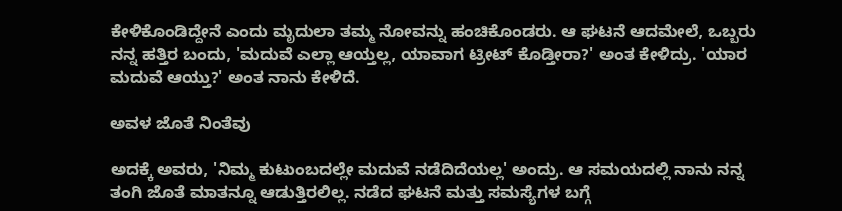ಕೇಳಿಕೊಂಡಿದ್ದೇನೆ ಎಂದು ಮೃದುಲಾ ತಮ್ಮ ನೋವನ್ನು ಹಂಚಿಕೊಂಡರು. ಆ ಘಟನೆ ಆದಮೇಲೆ, ಒಬ್ಬರು ನನ್ನ ಹತ್ತಿರ ಬಂದು, 'ಮದುವೆ ಎಲ್ಲಾ ಆಯ್ತಲ್ಲ, ಯಾವಾಗ ಟ್ರೀಟ್ ಕೊಡ್ತೀರಾ?' ಅಂತ ಕೇಳಿದ್ರು. 'ಯಾರ ಮದುವೆ ಆಯ್ತು?' ಅಂತ ನಾನು ಕೇಳಿದೆ.

ಅವಳ ಜೊತೆ ನಿಂತೆವು

ಅದಕ್ಕೆ ಅವರು, 'ನಿಮ್ಮ ಕುಟುಂಬದಲ್ಲೇ ಮದುವೆ ನಡೆದಿದೆಯಲ್ಲ' ಅಂದ್ರು. ಆ ಸಮಯದಲ್ಲಿ ನಾನು ನನ್ನ ತಂಗಿ ಜೊತೆ ಮಾತನ್ನೂ ಆಡುತ್ತಿರಲಿಲ್ಲ. ನಡೆದ ಘಟನೆ ಮತ್ತು ಸಮಸ್ಯೆಗಳ ಬಗ್ಗೆ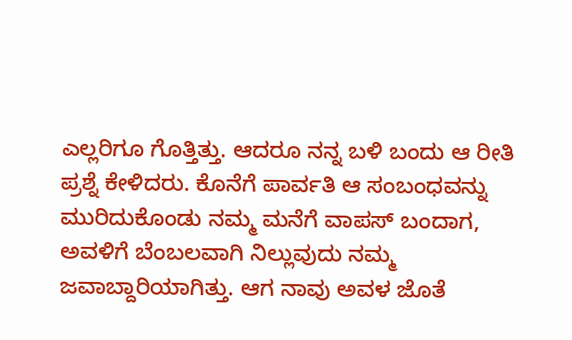ಎಲ್ಲರಿಗೂ ಗೊತ್ತಿತ್ತು. ಆದರೂ ನನ್ನ ಬಳಿ ಬಂದು ಆ ರೀತಿ ಪ್ರಶ್ನೆ ಕೇಳಿದರು. ಕೊನೆಗೆ ಪಾರ್ವತಿ ಆ ಸಂಬಂಧವನ್ನು ಮುರಿದುಕೊಂಡು ನಮ್ಮ ಮನೆಗೆ ವಾಪಸ್ ಬಂದಾಗ, ಅವಳಿಗೆ ಬೆಂಬಲವಾಗಿ ನಿಲ್ಲುವುದು ನಮ್ಮ ಜವಾಬ್ದಾರಿಯಾಗಿತ್ತು. ಆಗ ನಾವು ಅವಳ ಜೊತೆ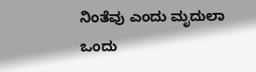ನಿಂತೆವು ಎಂದು ಮೃದುಲಾ ಒಂದು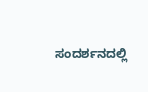ಸಂದರ್ಶನದಲ್ಲಿ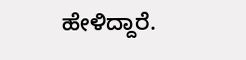ಹೇಳಿದ್ದಾರೆ.